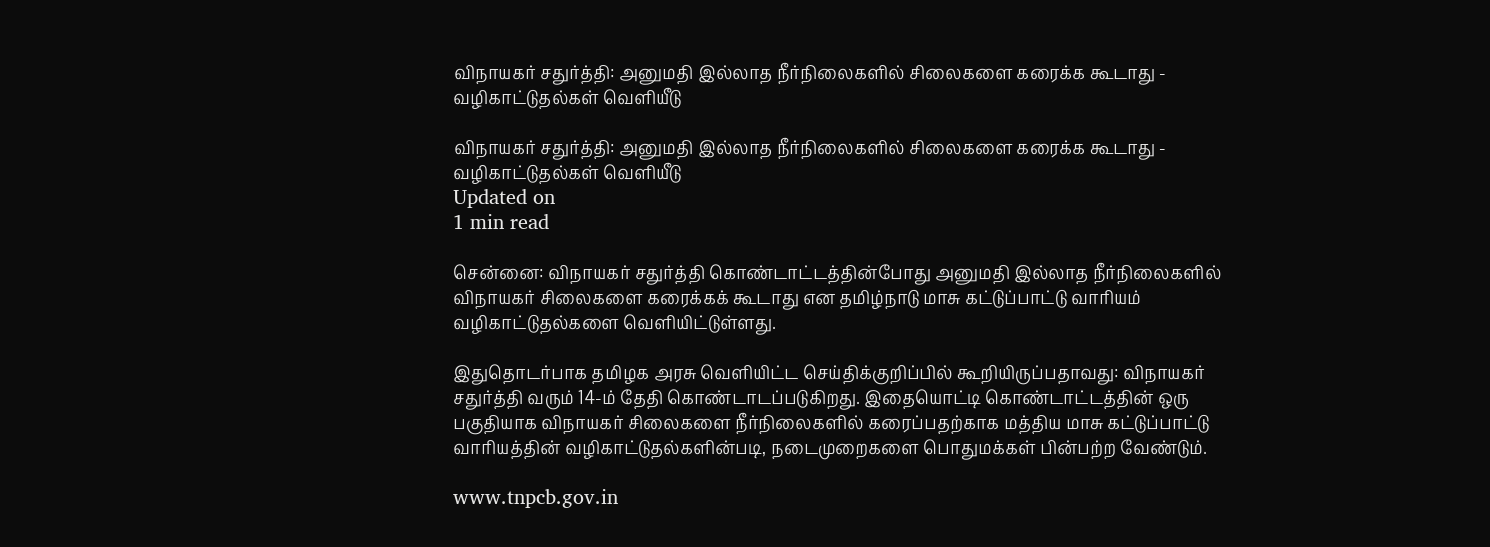விநாயகர் சதுர்த்தி: அனுமதி இல்லாத நீர்நிலைகளில் சிலைகளை கரைக்க கூடாது - வழிகாட்டுதல்கள் வெளியீடு

விநாயகர் சதுர்த்தி: அனுமதி இல்லாத நீர்நிலைகளில் சிலைகளை கரைக்க கூடாது - வழிகாட்டுதல்கள் வெளியீடு
Updated on
1 min read

சென்னை: விநாயகர் சதுர்த்தி கொண்டாட்டத்தின்போது அனுமதி இல்லாத நீர்நிலைகளில் விநாயகர் சிலைகளை கரைக்கக் கூடாது என தமிழ்நாடு மாசு கட்டுப்பாட்டு வாரியம் வழிகாட்டுதல்களை வெளியிட்டுள்ளது.

இதுதொடர்பாக தமிழக அரசு வெளியிட்ட செய்திக்குறிப்பில் கூறியிருப்பதாவது: விநாயகர் சதுர்த்தி வரும் 14-ம் தேதி கொண்டாடப்படுகிறது. இதையொட்டி கொண்டாட்டத்தின் ஒரு பகுதியாக விநாயகர் சிலைகளை நீர்நிலைகளில் கரைப்பதற்காக மத்திய மாசு கட்டுப்பாட்டு வாரியத்தின் வழிகாட்டுதல்களின்படி, நடைமுறைகளை பொதுமக்கள் பின்பற்ற வேண்டும்.

www.tnpcb.gov.in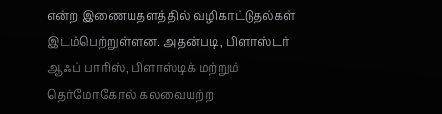என்ற இணையதளத்தில் வழிகாட்டுதல்கள் இடம்பெற்றுள்ளன. அதன்படி, பிளாஸ்டர் ஆஃப் பாரிஸ், பிளாஸ்டிக் மற்றும் தெர்மோகோல் கலவையற்ற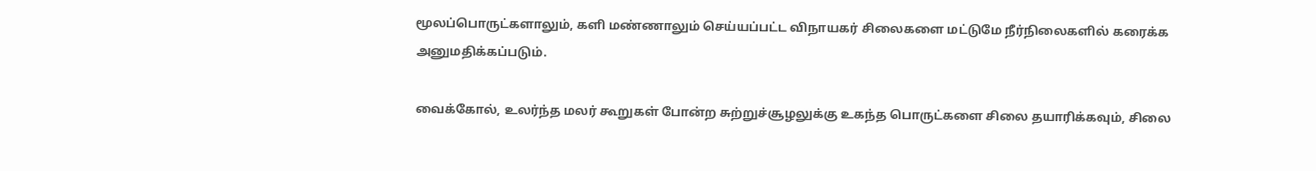மூலப்பொருட்களாலும், களி மண்ணாலும் செய்யப்பட்ட விநாயகர் சிலைகளை மட்டுமே நீர்நிலைகளில் கரைக்க அனுமதிக்கப்படும்.

வைக்கோல், உலர்ந்த மலர் கூறுகள் போன்ற சுற்றுச்சூழலுக்கு உகந்த பொருட்களை சிலை தயாரிக்கவும், சிலை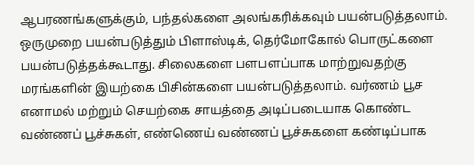ஆபரணங்களுக்கும், பந்தல்களை அலங்கரிக்கவும் பயன்படுத்தலாம். ஒருமுறை பயன்படுத்தும் பிளாஸ்டிக், தெர்மோகோல் பொருட்களை பயன்படுத்தக்கூடாது. சிலைகளை பளபளப்பாக மாற்றுவதற்கு மரங்களின் இயற்கை பிசின்களை பயன்படுத்தலாம். வர்ணம் பூச எனாமல் மற்றும் செயற்கை சாயத்தை அடிப்படையாக கொண்ட வண்ணப் பூச்சுகள், எண்ணெய் வண்ணப் பூச்சுகளை கண்டிப்பாக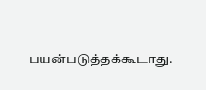பயன்படுத்தக்கூடாது.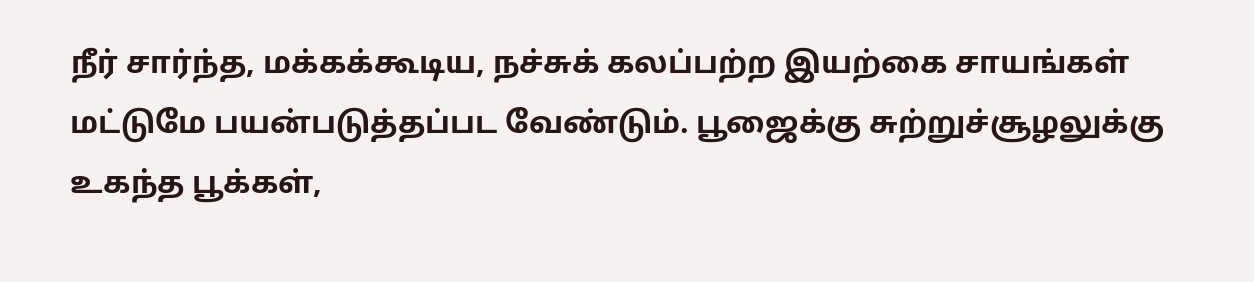நீர் சார்ந்த, மக்கக்கூடிய, நச்சுக் கலப்பற்ற இயற்கை சாயங்கள் மட்டுமே பயன்படுத்தப்பட வேண்டும். பூஜைக்கு சுற்றுச்சூழலுக்கு உகந்த பூக்கள்,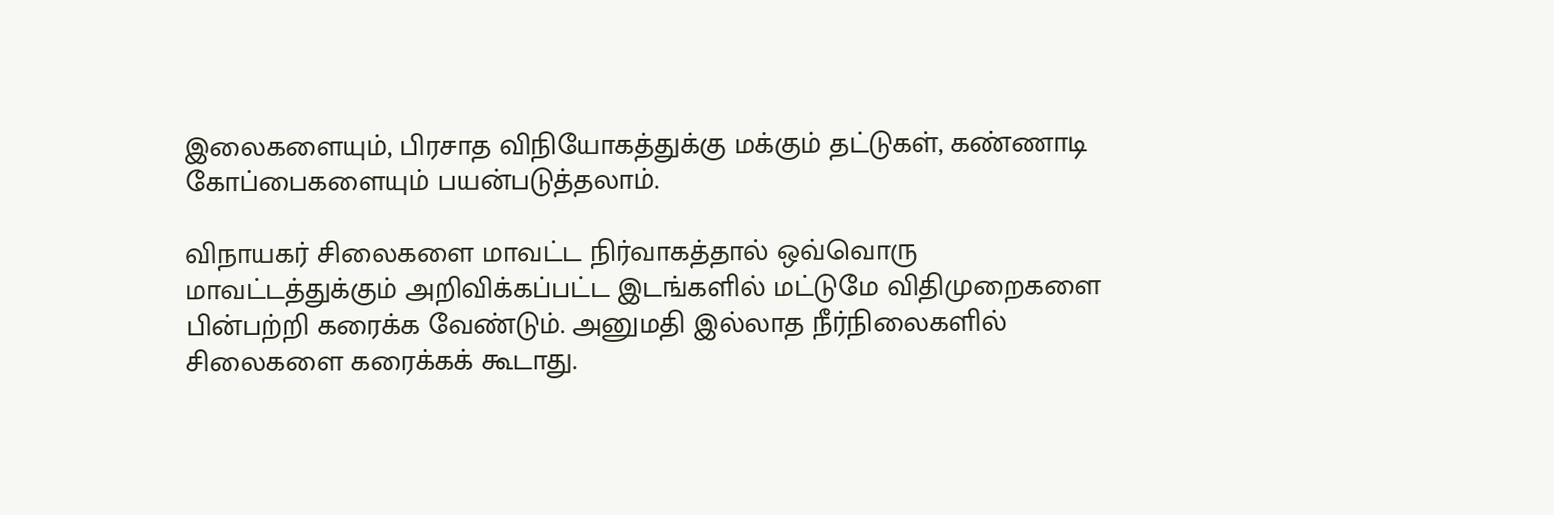இலைகளையும், பிரசாத விநியோகத்துக்கு மக்கும் தட்டுகள், கண்ணாடி கோப்பைகளையும் பயன்படுத்தலாம்.

விநாயகர் சிலைகளை மாவட்ட நிர்வாகத்தால் ஒவ்வொரு மாவட்டத்துக்கும் அறிவிக்கப்பட்ட இடங்களில் மட்டுமே விதிமுறைகளை பின்பற்றி கரைக்க வேண்டும். அனுமதி இல்லாத நீர்நிலைகளில் சிலைகளை கரைக்கக் கூடாது.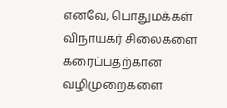எனவே, பொதுமக்கள் விநாயகர் சிலைகளை கரைப்பதற்கான வழிமுறைகளை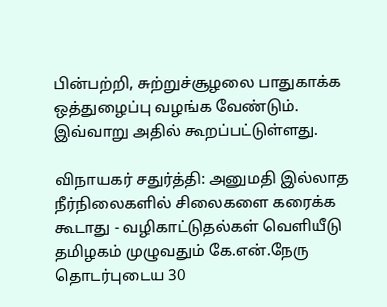பின்பற்றி, சுற்றுச்சூழலை பாதுகாக்க ஒத்துழைப்பு வழங்க வேண்டும். இவ்வாறு அதில் கூறப்பட்டுள்ளது.

விநாயகர் சதுர்த்தி: அனுமதி இல்லாத நீர்நிலைகளில் சிலைகளை கரைக்க கூடாது - வழிகாட்டுதல்கள் வெளியீடு
தமிழகம் முழுவதும் கே.என்.நேரு தொடர்புடைய 30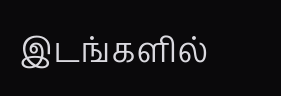இடங்களில்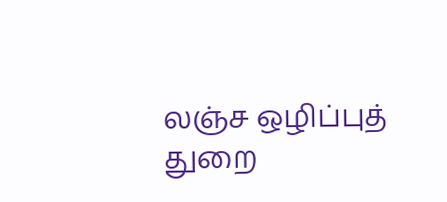லஞ்ச ஒழிப்புத் துறை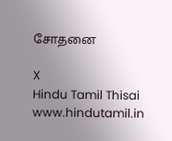சோதனை

X
Hindu Tamil Thisai
www.hindutamil.in